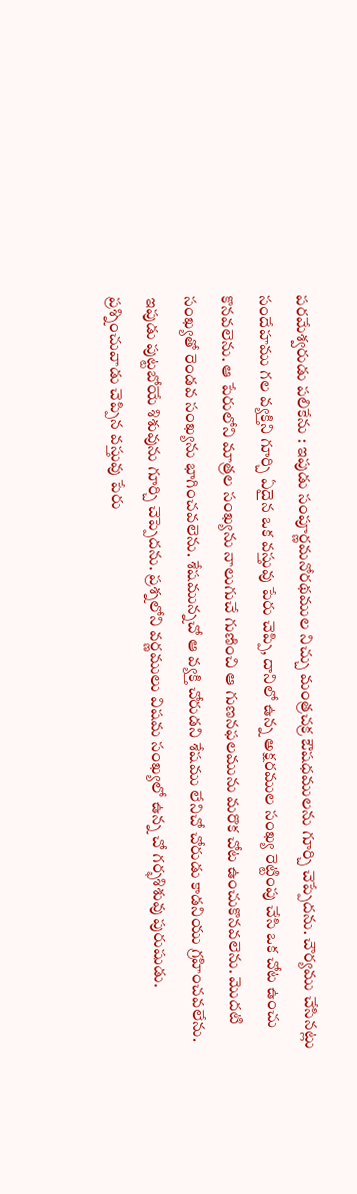పరమేశ్వరుడు పలికేను : ఇపుడు సంపూర్ణమనోరథముల నిచ్చు మంత్రచక్ర ఔషధములను గూర్చి చెప్పేదను. చౌర్యము చేసినట్లు సందేహము గల వ్యక్తిని గూర్చి ఏదైన ఒక వస్తువు పేరు చెప్పి, దానిలో ఉన్న అక్షరముల సంఖ్య రెట్టింపు చేసి ఒక చోట ఉంచు కొనవలెను. ఆ పేరులోని మాత్రల సంఖ్యను నాలుగుచే గుణించి ఆ గుణనఫలమును మరొక చోట ఉంచుకొనవలెను. మొదటి సంఖ్యతో రెండవ సంఖ్యను భాగించవలెను. శేషమున్నచో ఆ వ్యక్తి చోరుడని శేషము లేనిచో చోరుడు కాడనియు గ్రహించవలేను. ఇపుడు పుట్టబోయే శిశువును గూర్చి చెప్పెదను. ప్రశ్నలోని వర్ణములు విషమ సంఖ్యలో ఉన్న చో గర్భశిశువు పురుషుడు. ప్రశ్నించువాడు చెప్పిన వస్తువు పేరు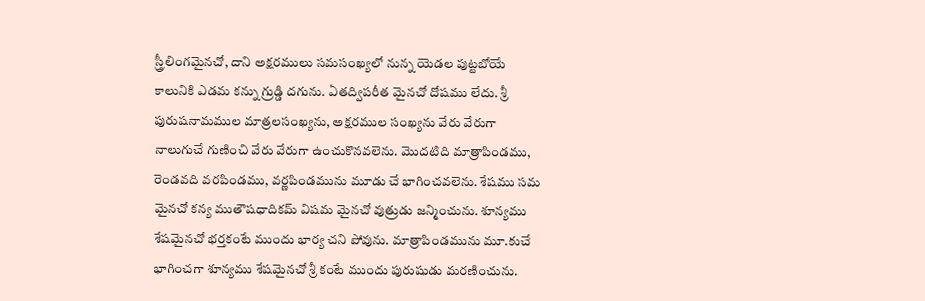స్త్రీలింగమైనచో, దాని అక్షరములు సమసంఖ్యలో నున్న యెడల పుట్టబోయే కాలునికి ఎడమ కన్ను గ్రుడ్డి దగును. ఏతద్విపరీత మైనచో దోషము లేదు. శ్రీ పురుషనామముల మాత్రలసంఖ్యను, అక్షరముల సంఖ్యను వేరు వేరుగా నాలుగుచే గుణించి వేరు వేరుగా ఉంచుకొనవలెను. మొదటిది మాత్రాపిండము, రెండవది వరపిండము, వర్ణపిండమును మూడు చే భాగించవలెను. శేషము సమ మైనచో కన్య ముతౌషధాదికమ్ విషమ మైనచో వుత్రుడు జన్మించును. శూన్యము శేషమైనచో భర్తకంటే ముందు భార్య చని పోవును. మాత్రాపిండమును మూ.కుచే భాగించగా శూన్యము శేషమైనచో శ్రీ కంటే ముందు పురుషుడు మరణించును.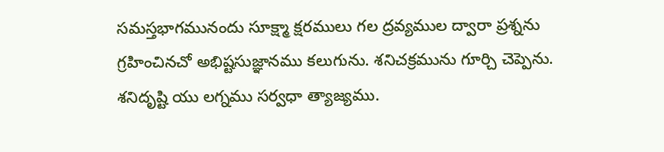సమస్తభాగమునందు సూక్ష్మా క్షరములు గల ద్రవ్యముల ద్వారా ప్రశ్నను గ్రహించినచో అభిష్టసుజ్ఞానము కలుగును. శనిచక్రమును గూర్చి చెప్పెను. శనిదృష్టి యు లగ్నము సర్వధా త్యాజ్యము.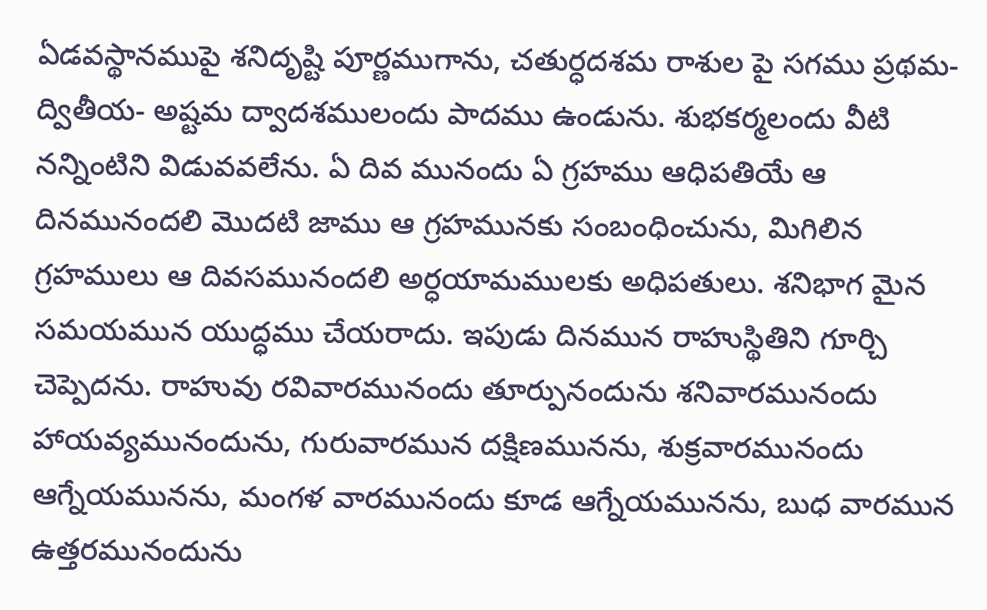ఏడవస్థానముపై శనిదృష్టి పూర్ణముగాను, చతుర్ధదశమ రాశుల పై సగము ప్రథమ-ద్వితీయ- అష్టమ ద్వాదశములందు పాదము ఉండును. శుభకర్మలందు వీటి నన్నింటిని విడువవలేను. ఏ దివ మునందు ఏ గ్రహము ఆధిపతియే ఆ దినమునందలి మొదటి జాము ఆ గ్రహమునకు సంబంధించును, మిగిలిన గ్రహములు ఆ దివసమునందలి అర్ధయామములకు అధిపతులు. శనిభాగ మైన సమయమున యుద్ధము చేయరాదు. ఇపుడు దినమున రాహుస్థితిని గూర్చి చెప్పెదను. రాహువు రవివారమునందు తూర్పునందును శనివారమునందు హాయవ్యమునందును, గురువారమున దక్షిణమునను, శుక్రవారమునందు ఆగ్నేయమునను, మంగళ వారమునందు కూడ ఆగ్నేయమునను, బుధ వారమున ఉత్తరమునందును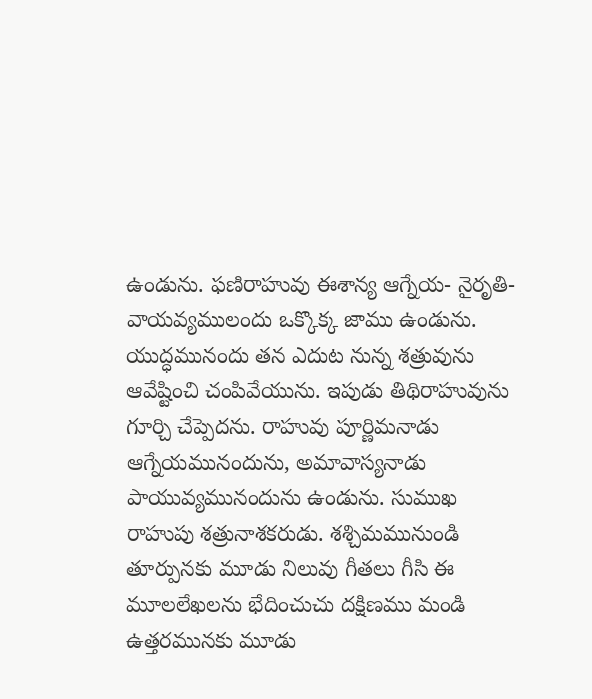ఉండును. ఫణిరాహువు ఈశాన్య ఆగ్నేయ- నైరృతి-వాయవ్యములందు ఒక్కొక్క జాము ఉండును. యుద్ధమునందు తన ఎదుట నున్న శత్రువును ఆవేష్టించి చంపివేయును. ఇపుడు తిథిరాహువును గూర్చి చేప్పెదను. రాహువు పూర్ణిమనాడు ఆగ్నేయమునందును, అమావాస్యనాడు పాయువ్యమునందును ఉండును. సుముఖ రాహుపు శత్రునాశకరుడు. శశ్చిమమునుండి తూర్పునకు మూడు నిలువు గీతలు గీసి ఈ మూలలేఖలను భేదించుచు దక్షిణము మండి ఉత్తరమునకు మూడు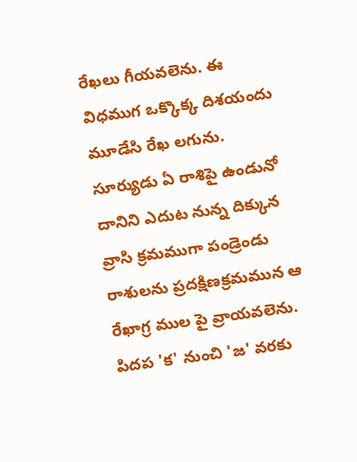రేఖలు గీయవలెను. ఈ విధముగ ఒక్కొక్క దిశయందు మూడేసి రేఖ లగును. సూర్యుడు ఏ రాశిపై ఉండునో దానిని ఎదుట నున్న దిక్కున వ్రాసి క్రమముగా పండ్రెండు రాశులను ప్రదక్షిణక్రమమున ఆ రేఖాగ్ర ముల పై వ్రాయవలెను. పిదప 'క' నుంచి 'జ' వరకు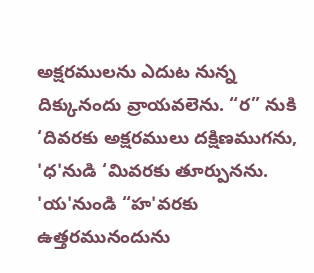అక్షరములను ఎదుట నున్న దిక్కునందు వ్రాయవలెను. “ర” నుకి ‘దివరకు అక్షరములు దక్షిణముగను, 'ధ'నుడి ‘మివరకు తూర్పునను. 'య'నుండి “హ'వరకు ఉత్తరమునందును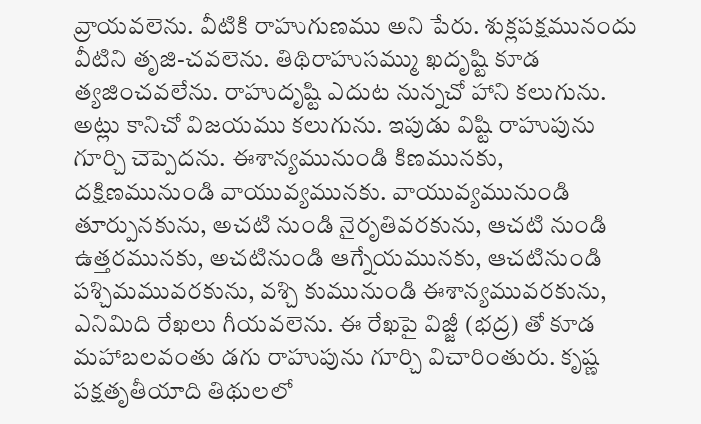వ్రాయవలెను. వీటికి రాహుగుణము అని పేరు. శుక్లపక్షమునందు వీటిని తృజి-చవలెను. తిథిరాహుసమ్ము ఖదృష్టి కూడ త్యజించవలేను. రాహుదృష్టి ఎదుట నున్నచో హాని కలుగును. అట్లు కానిచో విజయము కలుగును. ఇపుడు విష్టి రాహుపును గూర్చి చెప్పెదను. ఈశాన్యమునుండి కిణమునకు, దక్షిణమునుండి వాయువ్యమునకు. వాయువ్యమునుండి తూర్పునకును, అచటి నుండి నైరృతివరకును, ఆచటి నుండి ఉత్తరమునకు, అచటినుండి ఆగ్నేయమునకు, ఆచటినుండి పశ్చిమమువరకును, వశ్చి కుమునుండి ఈశాన్యమువరకును, ఎనిమిది రేఖలు గీయవలెను. ఈ రేఖపై విజ్జీ (భద్ర) తో కూడ మహాబలవంతు డగు రాహుపును గూర్చి విచారింతురు. కృష్ణ పక్షతృతీయాది తిథులలో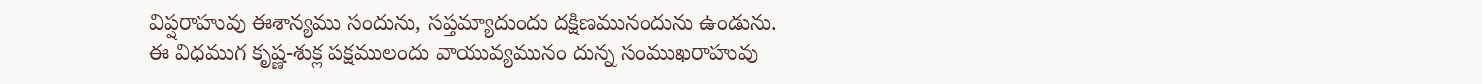విప్షరాహువు ఈశాన్యము సందును, సప్తమ్యాదుందు దక్షిణమునందును ఉండును. ఈ విధముగ కృష్ణ-శుక్ల పక్షములందు వాయువ్యమునం దున్న సంముఖరాహువు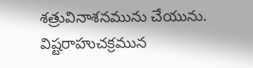శత్రువినాశనమును చేయును. విష్టరాహుచక్రమున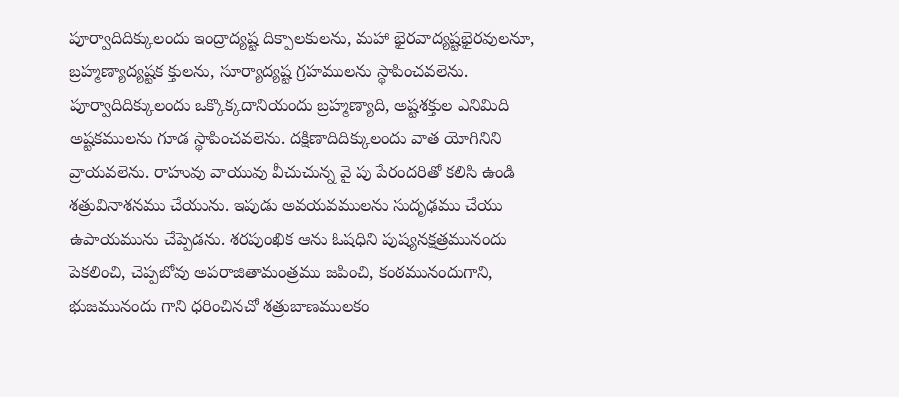పూర్వాదిదిక్కులందు ఇంద్రాద్యష్ట దిక్పాలకులను, మహా భైరవాద్యష్టభైరవులనూ, బ్రహ్మణ్యాద్యష్టక క్తులను, సూర్యాద్యష్ట గ్రహములను స్థాపించవలెను. పూర్వాదిదిక్కులందు ఒక్కొక్కదానియందు బ్రహ్మణ్యాది, అష్టశక్తుల ఎనిమిది అష్టకములను గూడ స్థాపించవలెను. దక్షిణాదిదిక్కులందు వాత యోగినిని వ్రాయవలెను. రాహువు వాయువు వీచుచున్న వై పు పేరందరితో కలిసి ఉండి శత్రువినాశనము చేయును. ఇపుడు అవయవములను సుదృఢము చేయు ఉపాయమును చేప్పెడను. శరపుంఖిక ఆను ఓషధిని పుష్యనక్షత్రమునందు పెకలించి, చెప్పబోవు అపరాజితామంత్రము జపించి, కంఠమునందుగాని, భుజమునందు గాని ధరించినచో శత్రుబాణములకం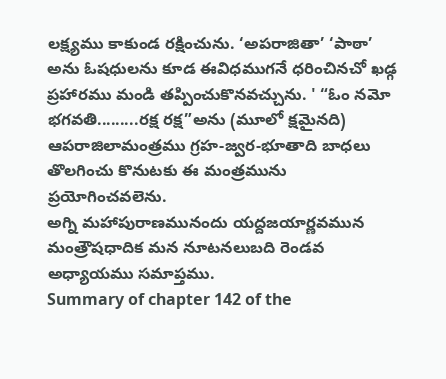లక్ష్యము కాకుండ రక్షించును. ‘అపరాజితా’ ‘పాఠా’ అను ఓషధులను కూడ ఈవిధముగనే ధరించినచో ఖడ్గ ప్రహారము మండి తప్పించుకొనవచ్చును. ' “ఓం నమో భగవతి.........రక్ష రక్ష”అను (మూలో క్షమైనది) ఆపరాజిలామంత్రము గ్రహ-జ్వర-భూతాది బాధలు తొలగించు కొనుటకు ఈ మంత్రమును ప్రయోగించవలెను.
అగ్ని మహాపురాణమునందు యద్దజయార్ణవమున మంత్రౌషధాదిక మన నూటనలుబది రెండవ అధ్యాయము సమాప్తము.
Summary of chapter 142 of the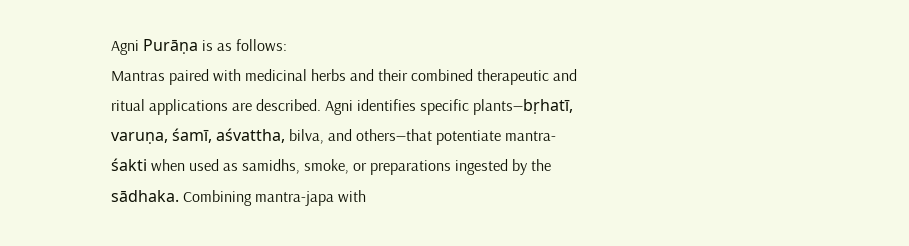Agni Purāṇa is as follows:
Mantras paired with medicinal herbs and their combined therapeutic and ritual applications are described. Agni identifies specific plants—bṛhatī, varuṇa, śamī, aśvattha, bilva, and others—that potentiate mantra-śakti when used as samidhs, smoke, or preparations ingested by the sādhaka. Combining mantra-japa with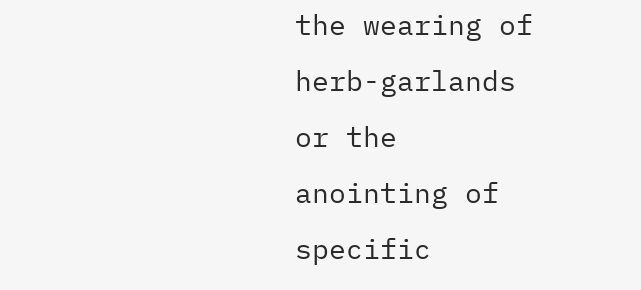the wearing of herb-garlands or the anointing of specific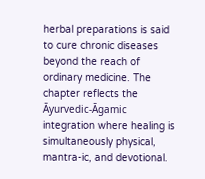herbal preparations is said to cure chronic diseases beyond the reach of ordinary medicine. The chapter reflects the Āyurvedic-Āgamic integration where healing is simultaneously physical, mantra-ic, and devotional.